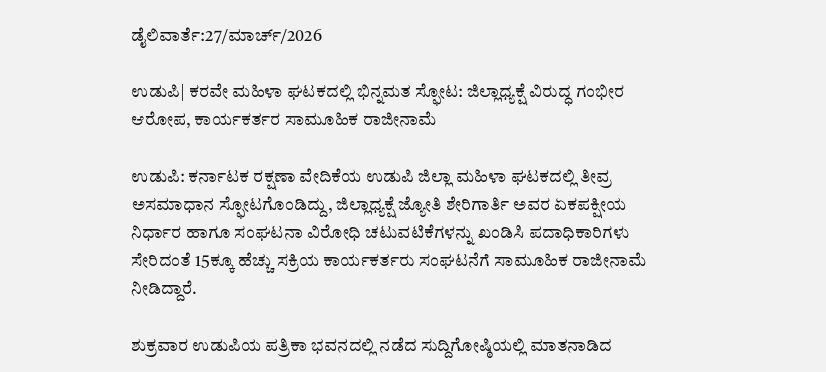ಡೈಲಿವಾರ್ತೆ:27/ಮಾರ್ಚ್/2026

ಉಡುಪಿ| ಕರವೇ ಮಹಿಳಾ ಘಟಕದಲ್ಲಿ ಭಿನ್ನಮತ ಸ್ಫೋಟ: ಜಿಲ್ಲಾಧ್ಯಕ್ಷೆ ವಿರುದ್ಧ ಗಂಭೀರ ಆರೋಪ, ಕಾರ್ಯಕರ್ತರ ಸಾಮೂಹಿಕ ರಾಜೀನಾಮೆ

ಉಡುಪಿ: ಕರ್ನಾಟಕ ರಕ್ಷಣಾ ವೇದಿಕೆಯ ಉಡುಪಿ ಜಿಲ್ಲಾ ಮಹಿಳಾ ಘಟಕದಲ್ಲಿ ತೀವ್ರ ಅಸಮಾಧಾನ ಸ್ಫೋಟಗೊಂಡಿದ್ದು, ಜಿಲ್ಲಾಧ್ಯಕ್ಷೆ ಜ್ಯೋತಿ ಶೇರಿಗಾರ್ತಿ ಅವರ ಏಕಪಕ್ಷೀಯ ನಿರ್ಧಾರ ಹಾಗೂ ಸಂಘಟನಾ ವಿರೋಧಿ ಚಟುವಟಿಕೆಗಳನ್ನು ಖಂಡಿಸಿ ಪದಾಧಿಕಾರಿಗಳು ಸೇರಿದಂತೆ 15ಕ್ಕೂ ಹೆಚ್ಚು ಸಕ್ರಿಯ ಕಾರ್ಯಕರ್ತರು ಸಂಘಟನೆಗೆ ಸಾಮೂಹಿಕ ರಾಜೀನಾಮೆ ನೀಡಿದ್ದಾರೆ.

ಶುಕ್ರವಾರ ಉಡುಪಿಯ ಪತ್ರಿಕಾ ಭವನದಲ್ಲಿ ನಡೆದ ಸುದ್ದಿಗೋಷ್ಠಿಯಲ್ಲಿ ಮಾತನಾಡಿದ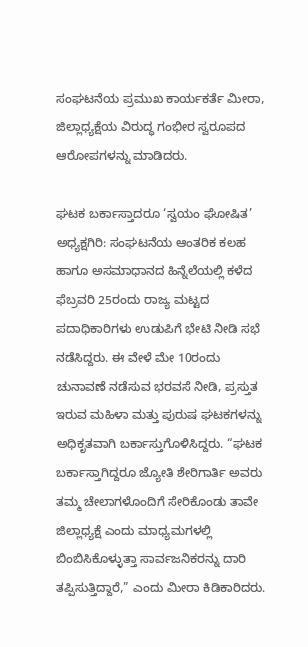ಸಂಘಟನೆಯ ಪ್ರಮುಖ ಕಾರ್ಯಕರ್ತೆ ಮೀರಾ, ಜಿಲ್ಲಾಧ್ಯಕ್ಷೆಯ ವಿರುದ್ಧ ಗಂಭೀರ ಸ್ವರೂಪದ ಆರೋಪಗಳನ್ನು ಮಾಡಿದರು.

ಘಟಕ ಬರ್ಕಾಸ್ತಾದರೂ ‘ಸ್ವಯಂ ಘೋಷಿತ’ ಅಧ್ಯಕ್ಷಗಿರಿ: ಸಂಘಟನೆಯ ಆಂತರಿಕ ಕಲಹ ಹಾಗೂ ಅಸಮಾಧಾನದ ಹಿನ್ನೆಲೆಯಲ್ಲಿ ಕಳೆದ ಫೆಬ್ರವರಿ 25ರಂದು ರಾಜ್ಯ ಮಟ್ಟದ ಪದಾಧಿಕಾರಿಗಳು ಉಡುಪಿಗೆ ಭೇಟಿ ನೀಡಿ ಸಭೆ ನಡೆಸಿದ್ದರು. ಈ ವೇಳೆ ಮೇ 10ರಂದು ಚುನಾವಣೆ ನಡೆಸುವ ಭರವಸೆ ನೀಡಿ, ಪ್ರಸ್ತುತ ಇರುವ ಮಹಿಳಾ ಮತ್ತು ಪುರುಷ ಘಟಕಗಳನ್ನು ಅಧಿಕೃತವಾಗಿ ಬರ್ಕಾಸ್ತುಗೊಳಿಸಿದ್ದರು. “ಘಟಕ ಬರ್ಕಾಸ್ತಾಗಿದ್ದರೂ ಜ್ಯೋತಿ ಶೇರಿಗಾರ್ತಿ ಅವರು ತಮ್ಮ ಚೇಲಾಗಳೊಂದಿಗೆ ಸೇರಿಕೊಂಡು ತಾವೇ ಜಿಲ್ಲಾಧ್ಯಕ್ಷೆ ಎಂದು ಮಾಧ್ಯಮಗಳಲ್ಲಿ ಬಿಂಬಿಸಿಕೊಳ್ಳುತ್ತಾ ಸಾರ್ವಜನಿಕರನ್ನು ದಾರಿ ತಪ್ಪಿಸುತ್ತಿದ್ದಾರೆ,” ಎಂದು ಮೀರಾ ಕಿಡಿಕಾರಿದರು.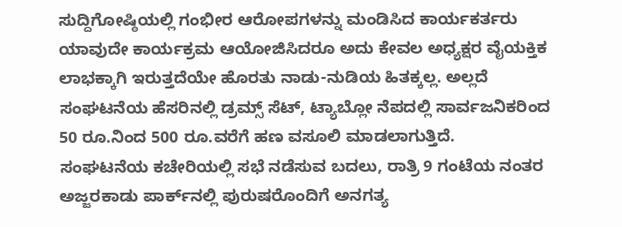ಸುದ್ದಿಗೋಷ್ಠಿಯಲ್ಲಿ ಗಂಭೀರ ಆರೋಪಗಳನ್ನು ಮಂಡಿಸಿದ ಕಾರ್ಯಕರ್ತರು ಯಾವುದೇ ಕಾರ್ಯಕ್ರಮ ಆಯೋಜಿಸಿದರೂ ಅದು ಕೇವಲ ಅಧ್ಯಕ್ಷರ ವೈಯಕ್ತಿಕ ಲಾಭಕ್ಕಾಗಿ ಇರುತ್ತದೆಯೇ ಹೊರತು ನಾಡು-ನುಡಿಯ ಹಿತಕ್ಕಲ್ಲ. ಅಲ್ಲದೆ ಸಂಘಟನೆಯ ಹೆಸರಿನಲ್ಲಿ ಡ್ರಮ್ಸ್ ಸೆಟ್, ಟ್ಯಾಬ್ಲೋ ನೆಪದಲ್ಲಿ ಸಾರ್ವಜನಿಕರಿಂದ 50 ರೂ.ನಿಂದ 500 ರೂ.ವರೆಗೆ ಹಣ ವಸೂಲಿ ಮಾಡಲಾಗುತ್ತಿದೆ.
ಸಂಘಟನೆಯ ಕಚೇರಿಯಲ್ಲಿ ಸಭೆ ನಡೆಸುವ ಬದಲು, ರಾತ್ರಿ 9 ಗಂಟೆಯ ನಂತರ ಅಜ್ಜರಕಾಡು ಪಾರ್ಕ್‌ನಲ್ಲಿ ಪುರುಷರೊಂದಿಗೆ ಅನಗತ್ಯ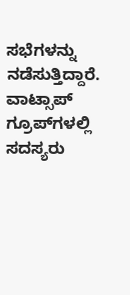ಸಭೆಗಳನ್ನು ನಡೆಸುತ್ತಿದ್ದಾರೆ.
ವಾಟ್ಸಾಪ್ ಗ್ರೂಪ್‌ಗಳಲ್ಲಿ ಸದಸ್ಯರು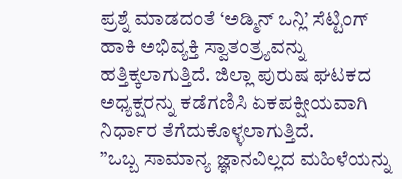ಪ್ರಶ್ನೆ ಮಾಡದಂತೆ ‘ಅಡ್ಮಿನ್ ಒನ್ಲಿ’ ಸೆಟ್ಟಿಂಗ್ ಹಾಕಿ ಅಭಿವ್ಯಕ್ತಿ ಸ್ವಾತಂತ್ರ್ಯವನ್ನು ಹತ್ತಿಕ್ಕಲಾಗುತ್ತಿದೆ. ಜಿಲ್ಲಾ ಪುರುಷ ಘಟಕದ ಅಧ್ಯಕ್ಷರನ್ನು ಕಡೆಗಣಿಸಿ ಏಕಪಕ್ಷೀಯವಾಗಿ ನಿರ್ಧಾರ ತೆಗೆದುಕೊಳ್ಳಲಾಗುತ್ತಿದೆ.
”ಒಬ್ಬ ಸಾಮಾನ್ಯ ಜ್ಞಾನವಿಲ್ಲದ ಮಹಿಳೆಯನ್ನು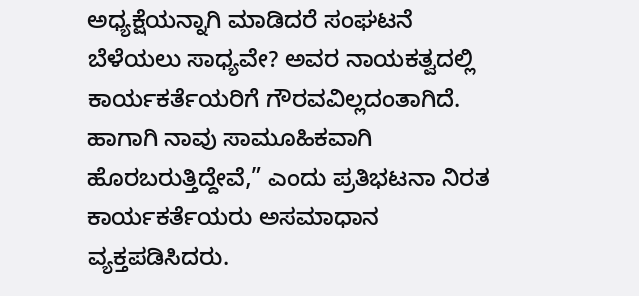ಅಧ್ಯಕ್ಷೆಯನ್ನಾಗಿ ಮಾಡಿದರೆ ಸಂಘಟನೆ ಬೆಳೆಯಲು ಸಾಧ್ಯವೇ? ಅವರ ನಾಯಕತ್ವದಲ್ಲಿ ಕಾರ್ಯಕರ್ತೆಯರಿಗೆ ಗೌರವವಿಲ್ಲದಂತಾಗಿದೆ. ಹಾಗಾಗಿ ನಾವು ಸಾಮೂಹಿಕವಾಗಿ ಹೊರಬರುತ್ತಿದ್ದೇವೆ,” ಎಂದು ಪ್ರತಿಭಟನಾ ನಿರತ ಕಾರ್ಯಕರ್ತೆಯರು ಅಸಮಾಧಾನ ವ್ಯಕ್ತಪಡಿಸಿದರು.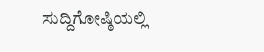ಸುದ್ದಿಗೋಷ್ಠಿಯಲ್ಲಿ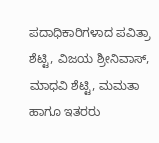ಪದಾಧಿಕಾರಿಗಳಾದ ಪವಿತ್ರಾ ಶೆಟ್ಟಿ, ವಿಜಯ ಶ್ರೀನಿವಾಸ್, ಮಾಧವಿ ಶೆಟ್ಟಿ, ಮಮತಾ ಹಾಗೂ ಇತರರು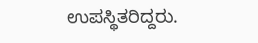ಉಪಸ್ಥಿತರಿದ್ದರು.